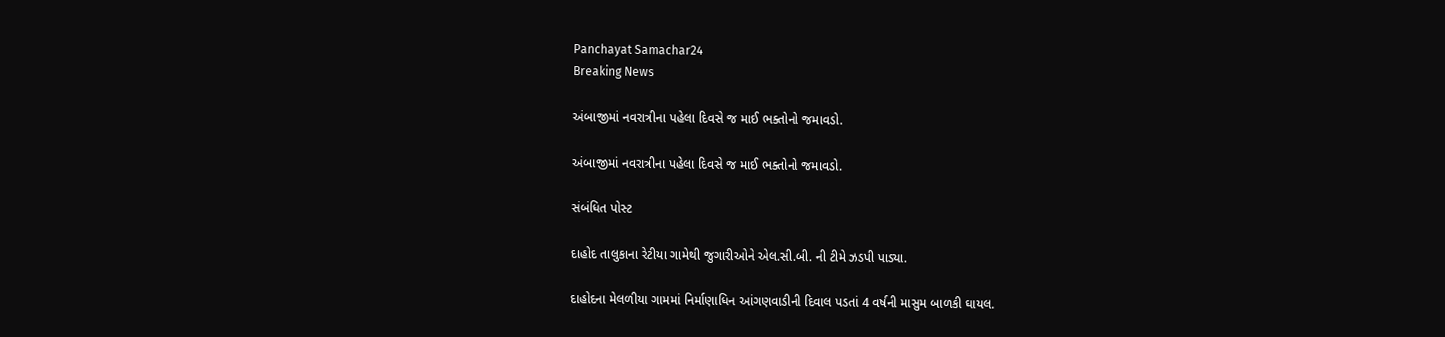Panchayat Samachar24
Breaking News

અંબાજીમાં નવરાત્રીના પહેલા દિવસે જ માઈ ભક્તોનો જમાવડો.

અંબાજીમાં નવરાત્રીના પહેલા દિવસે જ માઈ ભક્તોનો જમાવડો.

સંબંધિત પોસ્ટ

દાહોદ તાલુકાના રેટીયા ગામેથી જુગારીઓને એલ.સી.બી. ની ટીમે ઝડપી પાડ્યા.

દાહોદના મેલળીયા ગામમાં નિર્માણાધિન આંગણવાડીની દિવાલ પડતાં 4 વર્ષની માસુમ બાળકી ઘાયલ.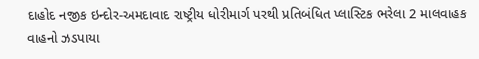દાહોદ નજીક ઇન્દોર-અમદાવાદ રાષ્ટ્રીય ધોરીમાર્ગ પરથી પ્રતિબંધિત પ્લાસ્ટિક ભરેલા 2 માલવાહક વાહનો ઝડપાયા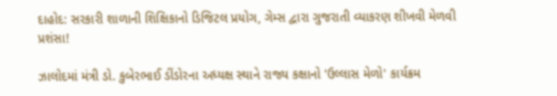દાહોદ: સરકારી શાળાની શિક્ષિકાનો ડિજિટલ પ્રયોગ, ગેમ્સ દ્વારા ગુજરાતી વ્યાકરણ શીખવી મેળવી પ્રશંસા!

ઝાલોદમાં મંત્રી ડો. કુબેરભાઈ ડીંડોરના અધ્યક્ષ સ્થાને રાજ્ય કક્ષાનો 'ઉલ્લાસ મેળો' કાર્યક્રમ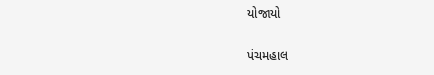યોજાયો

પંચમહાલ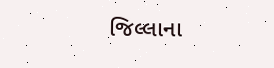જિલ્લાના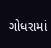ગોધરામાં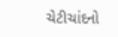ચેટીચાંદનો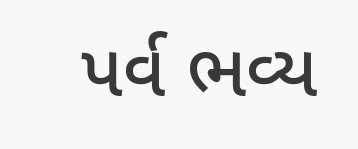પર્વ ભવ્ય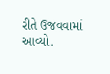રીતે ઉજવવામાં આવ્યો.